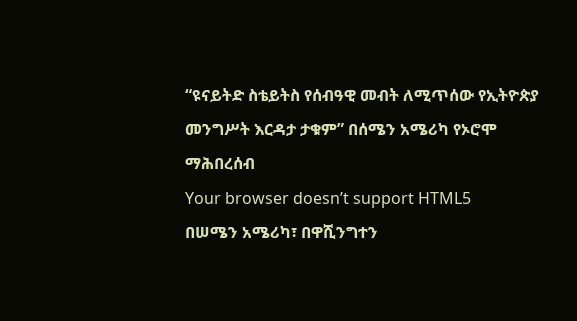“ዩናይትድ ስቴይትስ የሰብዓዊ መብት ለሚጥሰው የኢትዮጵያ መንግሥት እርዳታ ታቁም” በሰሜን አሜሪካ የኦሮሞ ማሕበረሰብ
Your browser doesn’t support HTML5
በሠሜን አሜሪካ፣ በዋሺንግተን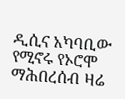ዲሲና አካባቢው የሚኖሩ የኦሮሞ ማሕበረሰብ ዛሬ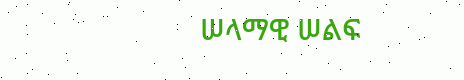ሠላማዊ ሠልፍ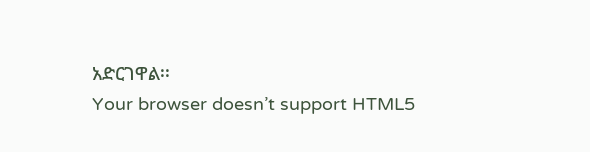አድርገዋል፡፡
Your browser doesn’t support HTML5